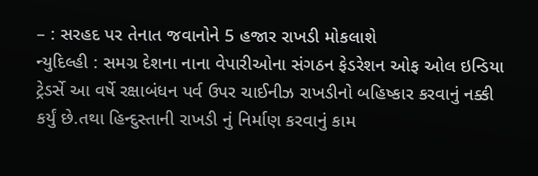– : સરહદ પર તેનાત જવાનોને 5 હજાર રાખડી મોકલાશે
ન્યુદિલ્હી : સમગ્ર દેશના નાના વેપારીઓના સંગઠન ફેડરેશન ઓફ ઓલ ઇન્ડિયા ટ્રેડર્સે આ વર્ષે રક્ષાબંધન પર્વ ઉપર ચાઈનીઝ રાખડીનો બહિષ્કાર કરવાનું નક્કી કર્યું છે.તથા હિન્દુસ્તાની રાખડી નું નિર્માણ કરવાનું કામ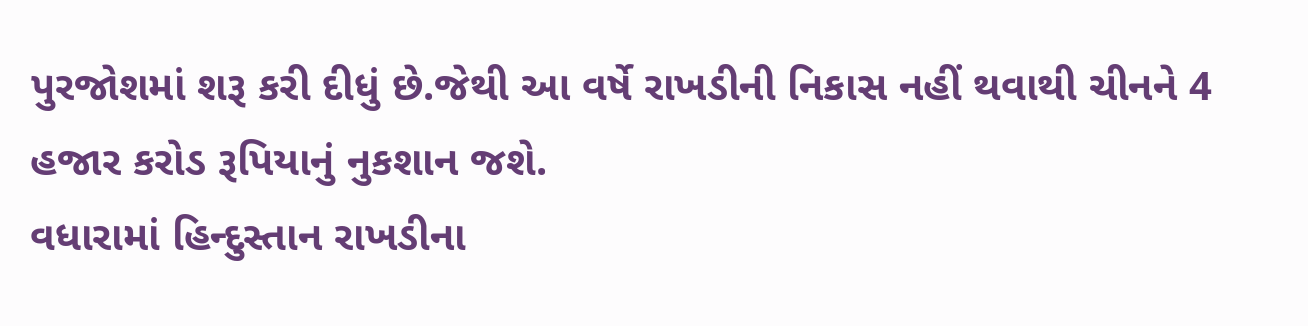પુરજોશમાં શરૂ કરી દીધું છે.જેથી આ વર્ષે રાખડીની નિકાસ નહીં થવાથી ચીનને 4 હજાર કરોડ રૂપિયાનું નુકશાન જશે.
વધારામાં હિન્દુસ્તાન રાખડીના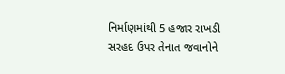નિર્માણમાંથી 5 હજાર રાખડી સરહદ ઉપર તેનાત જવાનોને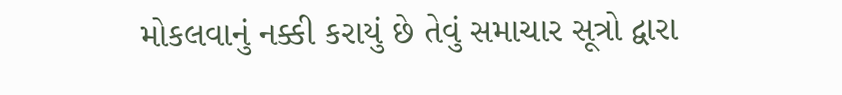મોકલવાનું નક્કી કરાયું છે તેવું સમાચાર સૂત્રો દ્વારા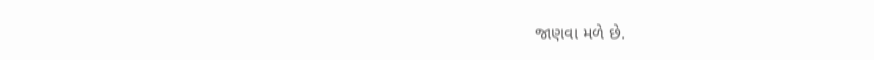જાણવા મળે છે.